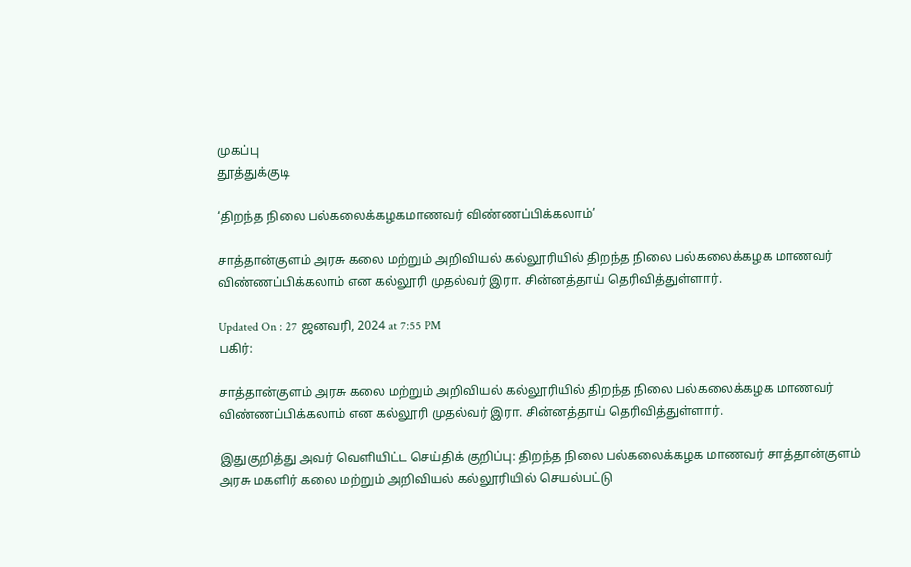முகப்பு
தூத்துக்குடி

‘திறந்த நிலை பல்கலைக்கழகமாணவர் விண்ணப்பிக்கலாம்’

சாத்தான்குளம் அரசு கலை மற்றும் அறிவியல் கல்லூரியில் திறந்த நிலை பல்கலைக்கழக மாணவர் விண்ணப்பிக்கலாம் என கல்லூரி முதல்வர் இரா. சின்னத்தாய் தெரிவித்துள்ளார்.

Updated On : 27 ஜனவரி, 2024 at 7:55 PM
பகிர்:

சாத்தான்குளம் அரசு கலை மற்றும் அறிவியல் கல்லூரியில் திறந்த நிலை பல்கலைக்கழக மாணவர் விண்ணப்பிக்கலாம் என கல்லூரி முதல்வர் இரா. சின்னத்தாய் தெரிவித்துள்ளார்.

இதுகுறித்து அவர் வெளியிட்ட செய்திக் குறிப்பு: திறந்த நிலை பல்கலைக்கழக மாணவர் சாத்தான்குளம் அரசு மகளிர் கலை மற்றும் அறிவியல் கல்லூரியில் செயல்பட்டு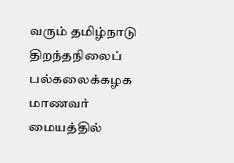வரும் தமிழ்நாடு திறந்தநிலைப் பல்கலைக்கழக மாணவர் மையத்தில்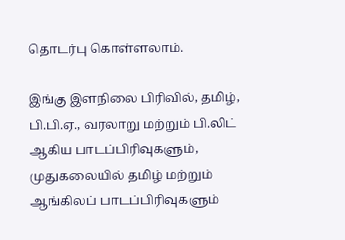தொடர்பு கொள்ளலாம்.

இங்கு இளநிலை பிரிவில், தமிழ், பி.பி.ஏ., வரலாறு மற்றும் பி.லிட் ஆகிய பாடப்பிரிவுகளும், முதுகலையில் தமிழ் மற்றும் ஆங்கிலப் பாடப்பிரிவுகளும்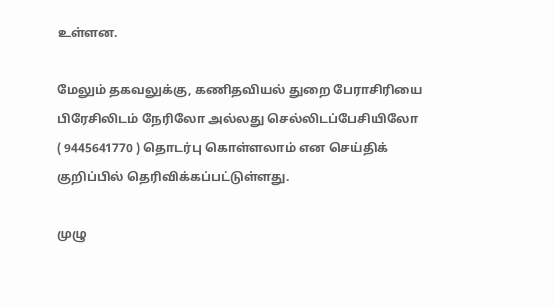உள்ளன.

மேலும் தகவலுக்கு, கணிதவியல் துறை பேராசிரியை பிரேசிலிடம் நேரிலோ அல்லது செல்லிடப்பேசியிலோ ( 9445641770 ) தொடர்பு கொள்ளலாம் என செய்திக் குறிப்பில் தெரிவிக்கப்பட்டுள்ளது.

முழு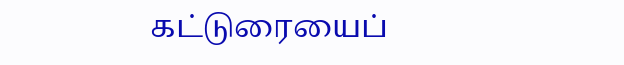கட்டுரையைப்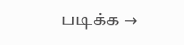படிக்க →